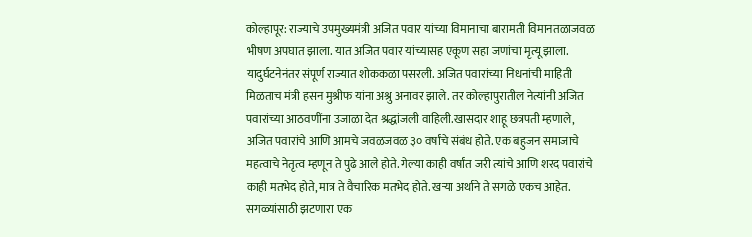कोल्हापूर: राज्याचे उपमुख्यमंत्री अजित पवार यांच्या विमानाचा बारामती विमानतळाजवळ भीषण अपघात झाला. यात अजित पवार यांच्यासह एकूण सहा जणांचा मृत्यू झाला. यादुर्घटनेनंतर संपूर्ण राज्यात शोककळा पसरली. अजित पवारांच्या निधनांची माहिती मिळताच मंत्री हसन मुश्रीफ यांना अश्रु अनावर झाले. तर कोल्हापुरातील नेत्यांनी अजित पवारांच्या आठवणींना उजाळा देत श्रद्धांजली वाहिली.खासदार शाहू छत्रपती म्हणाले, अजित पवारांचे आणि आमचे जवळजवळ ३० वर्षांचे संबंध होते. एक बहुजन समाजाचे महत्वाचे नेतृत्व म्हणून ते पुढे आले होते. गेल्या काही वर्षांत जरी त्यांचे आणि शरद पवारांचे काही मतभेद होते, मात्र ते वैचारिक मतभेद होते. खऱ्या अर्थाने ते सगळे एकच आहेत. सगळ्यांसाठी झटणारा एक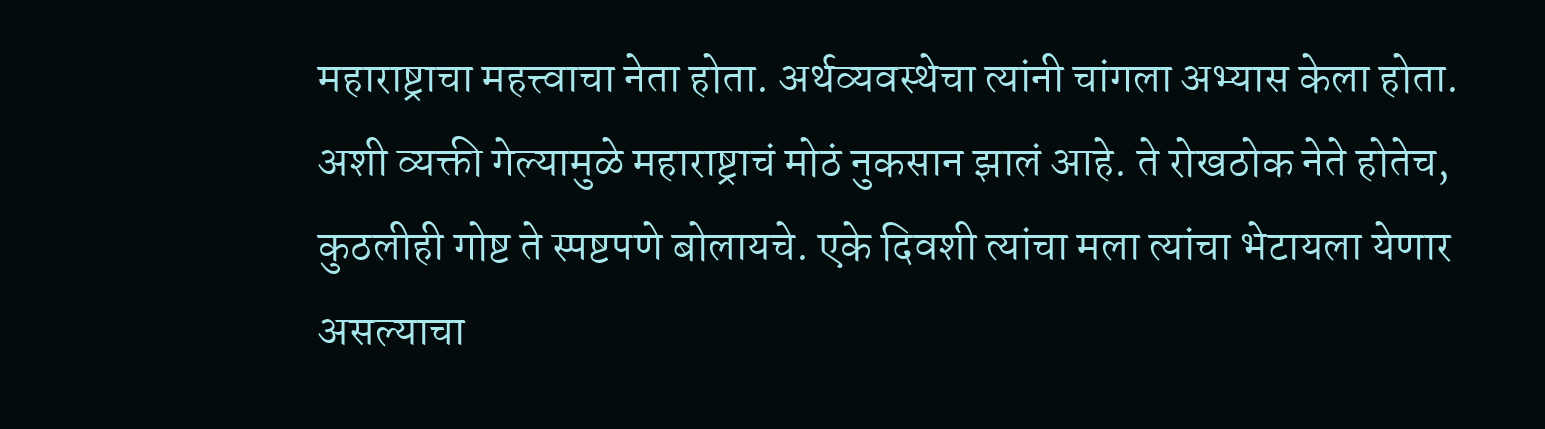महाराष्ट्राचा महत्त्वाचा नेता होता. अर्थव्यवस्थेचा त्यांनी चांगला अभ्यास केला होता. अशी व्यक्ती गेल्यामुळे महाराष्ट्राचं मोठं नुकसान झालं आहे. ते रोखठोक नेते होतेच, कुठलीही गोष्ट ते स्पष्टपणे बोलायचे. एके दिवशी त्यांचा मला त्यांचा भेटायला येणार असल्याचा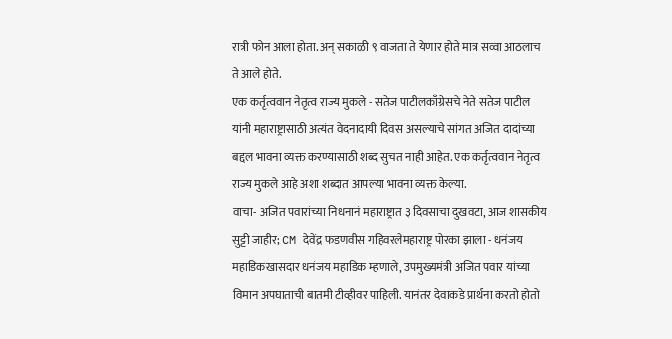रात्री फोन आला होता. अन् सकाळी ९ वाजता ते येणार होते मात्र सव्वा आठलाच ते आले होते.
एक कर्तृत्ववान नेतृत्व राज्य मुकले - सतेज पाटीलकाँग्रेसचे नेते सतेज पाटील यांनी महाराष्ट्रासाठी अत्यंत वेदनादायी दिवस असल्याचे सांगत अजित दादांच्या बद्दल भावना व्यक्त करण्यासाठी शब्द सुचत नाही आहेत. एक कर्तृत्ववान नेतृत्व राज्य मुकले आहे अशा शब्दात आपल्या भावना व्यक्त केल्या.
वाचा- अजित पवारांच्या निधनानं महाराष्ट्रात ३ दिवसाचा दुखवटा, आज शासकीय सुट्टी जाहीर; CM देवेंद्र फडणवीस गहिवरलेमहाराष्ट्र पोरका झाला - धनंजय महाडिकखासदार धनंजय महाडिक म्हणाले, उपमुख्यमंत्री अजित पवार यांच्या विमान अपघाताची बातमी टीव्हीवर पाहिली. यानंतर देवाकडे प्रार्थना करतो होतो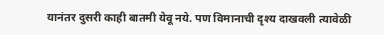यानंतर दुसरी काही बातमी येवू नये. पण विमानाची दृश्य दाखवली त्यावेळी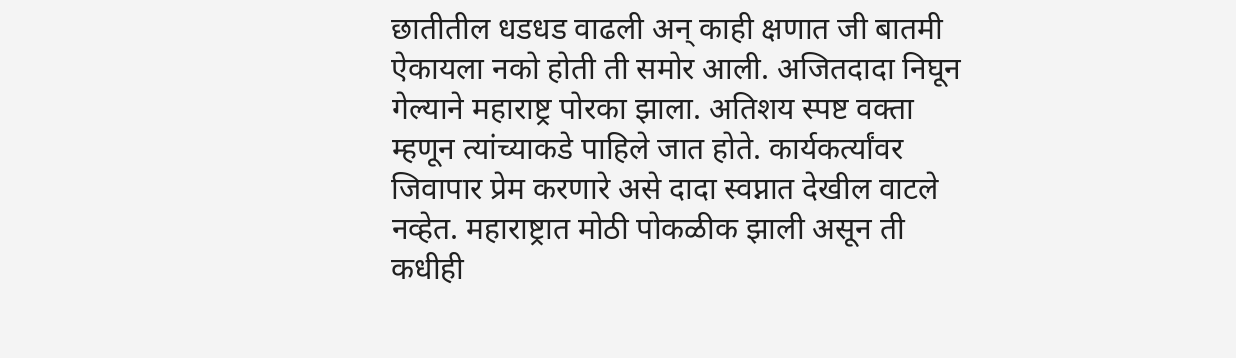छातीतील धडधड वाढली अन् काही क्षणात जी बातमी ऐकायला नको होती ती समोर आली. अजितदादा निघून गेल्याने महाराष्ट्र पोरका झाला. अतिशय स्पष्ट वक्ता म्हणून त्यांच्याकडे पाहिले जात होते. कार्यकर्त्यांवर जिवापार प्रेम करणारे असे दादा स्वप्नात देखील वाटले नव्हेत. महाराष्ट्रात मोठी पोकळीक झाली असून ती कधीही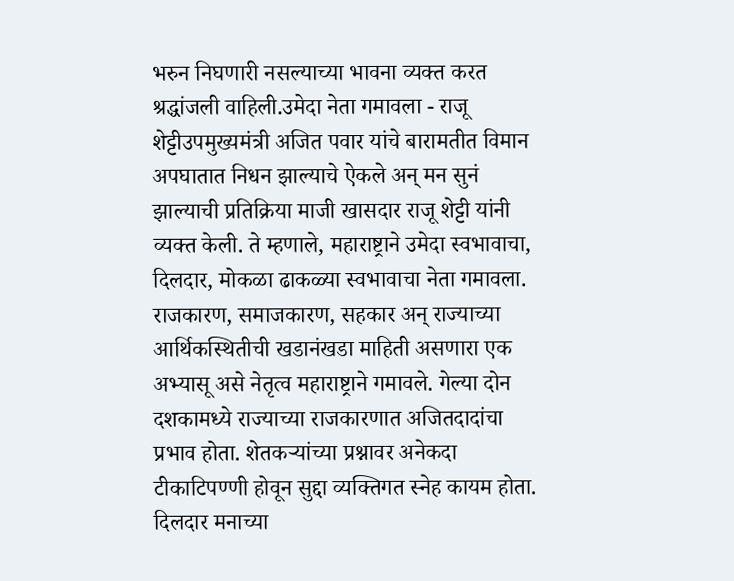भरुन निघणारी नसल्याच्या भावना व्यक्त करत श्रद्धांजली वाहिली.उमेदा नेता गमावला - राजू शेट्टीउपमुख्यमंत्री अजित पवार यांचे बारामतीत विमान अपघातात निधन झाल्याचे ऐकले अन् मन सुनं झाल्याची प्रतिक्रिया माजी खासदार राजू शेट्टी यांनी व्यक्त केली. ते म्हणाले, महाराष्ट्राने उमेदा स्वभावाचा, दिलदार, मोकळा ढाकळ्या स्वभावाचा नेता गमावला. राजकारण, समाजकारण, सहकार अन् राज्याच्या आर्थिकस्थितीची खडानंखडा माहिती असणारा एक अभ्यासू असे नेतृत्व महाराष्ट्राने गमावले. गेल्या दोन दशकामध्ये राज्याच्या राजकारणात अजितदादांचा प्रभाव होता. शेतकऱ्यांच्या प्रश्नावर अनेकदा टीकाटिपण्णी होवून सुद्दा व्यक्तिगत स्नेह कायम होता. दिलदार मनाच्या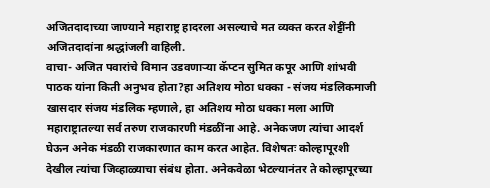अजितदादाच्या जाण्याने महाराष्ट्र हादरला असल्याचे मत व्यक्त करत शेट्टींनी अजितदादांना श्रद्धांजली वाहिली.
वाचा- अजित पवारांचे विमान उडवणाऱ्या कॅप्टन सुमित कपूर आणि शांभवी पाठक यांना किती अनुभव होता?हा अतिशय मोठा धक्का - संजय मंडलिकमाजी खासदार संजय मंडलिक म्हणाले, हा अतिशय मोठा धक्का मला आणि महाराष्ट्रातल्या सर्व तरुण राजकारणी मंडळींना आहे. अनेकजण त्यांचा आदर्श घेऊन अनेक मंडळी राजकारणात काम करत आहेत. विशेषतः कोल्हापूरशी देखील त्यांचा जिव्हाळ्याचा संबंध होता. अनेकवेळा भेटल्यानंतर ते कोल्हापूरच्या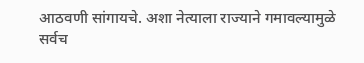आठवणी सांगायचे. अशा नेत्याला राज्याने गमावल्यामुळे सर्वच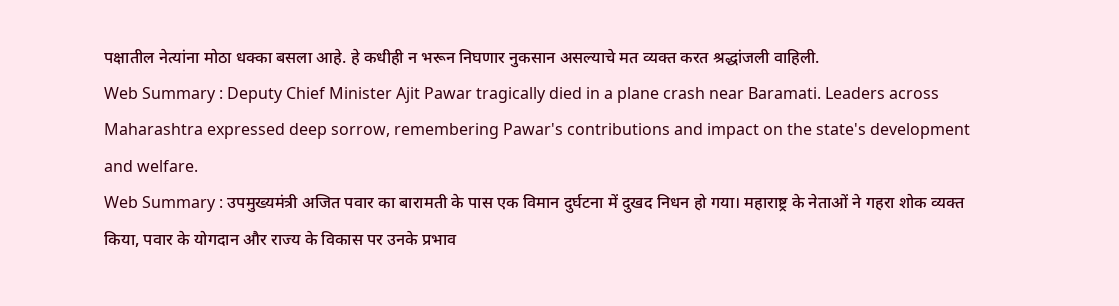पक्षातील नेत्यांना मोठा धक्का बसला आहे. हे कधीही न भरून निघणार नुकसान असल्याचे मत व्यक्त करत श्रद्धांजली वाहिली.
Web Summary : Deputy Chief Minister Ajit Pawar tragically died in a plane crash near Baramati. Leaders across Maharashtra expressed deep sorrow, remembering Pawar's contributions and impact on the state's development and welfare.
Web Summary : उपमुख्यमंत्री अजित पवार का बारामती के पास एक विमान दुर्घटना में दुखद निधन हो गया। महाराष्ट्र के नेताओं ने गहरा शोक व्यक्त किया, पवार के योगदान और राज्य के विकास पर उनके प्रभाव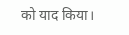को याद किया।